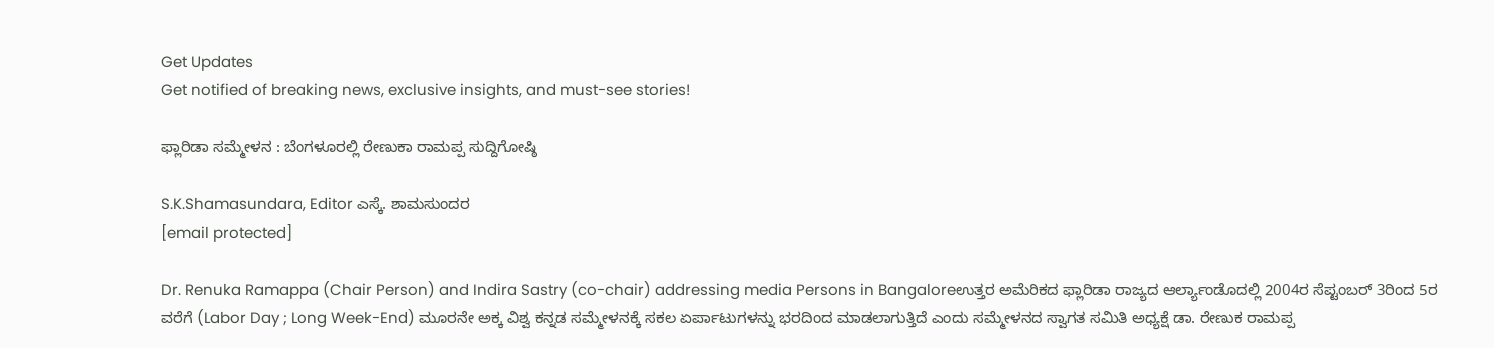Get Updates
Get notified of breaking news, exclusive insights, and must-see stories!

ಫ್ಲಾರಿಡಾ ಸಮ್ಮೇಳನ : ಬೆಂಗಳೂರಲ್ಲಿ ರೇಣುಕಾ ರಾಮಪ್ಪ ಸುದ್ದಿಗೋಷ್ಠಿ

S.K.Shamasundara, Editor ಎಸ್ಕೆ. ಶಾಮಸುಂದರ
[email protected]

Dr. Renuka Ramappa (Chair Person) and Indira Sastry (co-chair) addressing media Persons in Bangaloreಉತ್ತರ ಅಮೆರಿಕದ ಫ್ಲಾರಿಡಾ ರಾಜ್ಯದ ಆರ್ಲ್ಯಾಂಡೊದಲ್ಲಿ 2004ರ ಸೆಪ್ಟಂಬರ್‌ 3ರಿಂದ 5ರ ವರೆಗೆ (Labor Day ; Long Week-End) ಮೂರನೇ ಅಕ್ಕ ವಿಶ್ವ ಕನ್ನಡ ಸಮ್ಮೇಳನಕ್ಕೆ ಸಕಲ ಏರ್ಪಾಟುಗಳನ್ನು ಭರದಿಂದ ಮಾಡಲಾಗುತ್ತಿದೆ ಎಂದು ಸಮ್ಮೇಳನದ ಸ್ವಾಗತ ಸಮಿತಿ ಅಧ್ಯಕ್ಷೆ ಡಾ. ರೇಣುಕ ರಾಮಪ್ಪ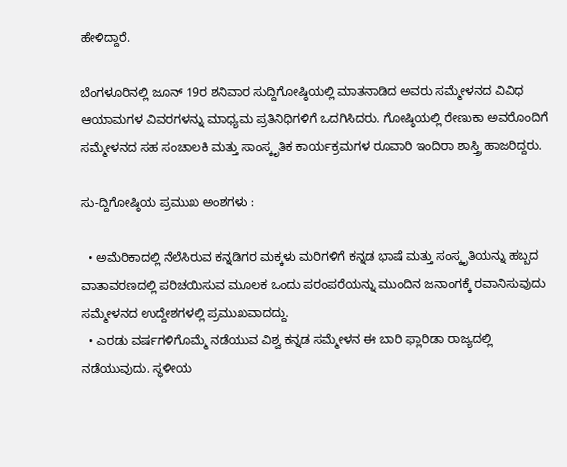ಹೇಳಿದ್ದಾರೆ.

ಬೆಂಗಳೂರಿನಲ್ಲಿ ಜೂನ್‌ 19ರ ಶನಿವಾರ ಸುದ್ದಿಗೋಷ್ಠಿಯಲ್ಲಿ ಮಾತನಾಡಿದ ಅವರು ಸಮ್ಮೇಳನದ ವಿವಿಧ ಆಯಾಮಗಳ ವಿವರಗಳನ್ನು ಮಾಧ್ಯಮ ಪ್ರತಿನಿಧಿಗಳಿಗೆ ಒದಗಿಸಿದರು. ಗೋಷ್ಠಿಯಲ್ಲಿ ರೇಣುಕಾ ಅವರೊಂದಿಗೆ ಸಮ್ಮೇಳನದ ಸಹ ಸಂಚಾಲಕಿ ಮತ್ತು ಸಾಂಸ್ಕೃತಿಕ ಕಾರ್ಯಕ್ರಮಗಳ ರೂವಾರಿ ಇಂದಿರಾ ಶಾಸ್ತ್ರಿ ಹಾಜರಿದ್ದರು.

ಸು-ದ್ದಿಗೋಷ್ಠಿಯ ಪ್ರಮುಖ ಅಂಶಗಳು :

  • ಅಮೆರಿಕಾದಲ್ಲಿ ನೆಲೆಸಿರುವ ಕನ್ನಡಿಗರ ಮಕ್ಕಳು ಮರಿಗಳಿಗೆ ಕನ್ನಡ ಭಾಷೆ ಮತ್ತು ಸಂಸ್ಕೃತಿಯನ್ನು ಹಬ್ಬದ ವಾತಾವರಣದಲ್ಲಿ ಪರಿಚಯಿಸುವ ಮೂಲಕ ಒಂದು ಪರಂಪರೆಯನ್ನು ಮುಂದಿನ ಜನಾಂಗಕ್ಕೆ ರವಾನಿಸುವುದು ಸಮ್ಮೇಳನದ ಉದ್ದೇಶಗಳಲ್ಲಿ ಪ್ರಮುಖವಾದದ್ದು.
  • ಎರಡು ವರ್ಷಗಳಿಗೊಮ್ಮೆ ನಡೆಯುವ ವಿಶ್ವ ಕನ್ನಡ ಸಮ್ಮೇಳನ ಈ ಬಾರಿ ಫ್ಲಾರಿಡಾ ರಾಜ್ಯದಲ್ಲಿ ನಡೆಯುವುದು. ಸ್ಥಳೀಯ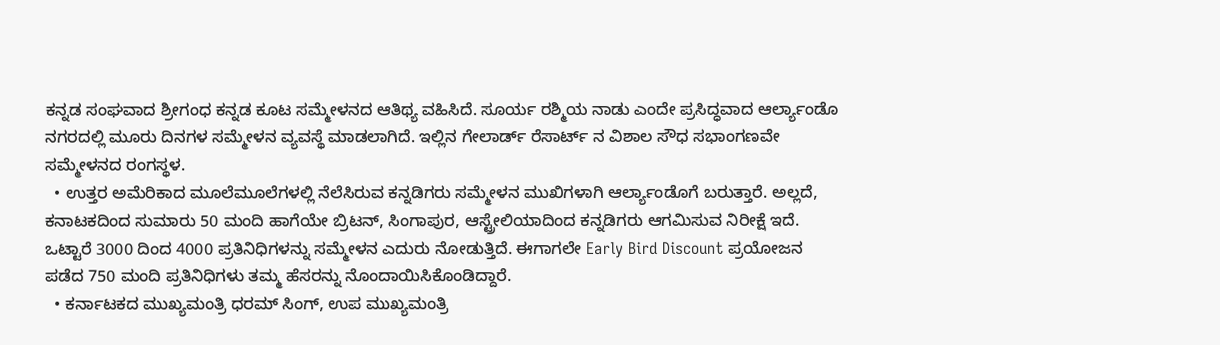ಕನ್ನಡ ಸಂಘವಾದ ಶ್ರೀಗಂಧ ಕನ್ನಡ ಕೂಟ ಸಮ್ಮೇಳನದ ಆತಿಥ್ಯ ವಹಿಸಿದೆ. ಸೂರ್ಯ ರಶ್ಮಿಯ ನಾಡು ಎಂದೇ ಪ್ರಸಿದ್ಧವಾದ ಆರ್ಲ್ಯಾಂಡೊ ನಗರದಲ್ಲಿ ಮೂರು ದಿನಗಳ ಸಮ್ಮೇಳನ ವ್ಯವಸ್ಥೆ ಮಾಡಲಾಗಿದೆ. ಇಲ್ಲಿನ ಗೇಲಾರ್ಡ್‌ ರೆಸಾರ್ಟ್‌ ನ ವಿಶಾಲ ಸೌಧ ಸಭಾಂಗಣವೇ ಸಮ್ಮೇಳನದ ರಂಗಸ್ಥಳ.
  • ಉತ್ತರ ಅಮೆರಿಕಾದ ಮೂಲೆಮೂಲೆಗಳಲ್ಲಿ ನೆಲೆಸಿರುವ ಕನ್ನಡಿಗರು ಸಮ್ಮೇಳನ ಮುಖಿಗಳಾಗಿ ಆರ್ಲ್ಯಾಂಡೊಗೆ ಬರುತ್ತಾರೆ. ಅಲ್ಲದೆ, ಕನಾಟಕದಿಂದ ಸುಮಾರು 50 ಮಂದಿ ಹಾಗೆಯೇ ಬ್ರಿಟನ್‌, ಸಿಂಗಾಪುರ, ಆಸ್ಟ್ರೇಲಿಯಾದಿಂದ ಕನ್ನಡಿಗರು ಆಗಮಿಸುವ ನಿರೀಕ್ಷೆ ಇದೆ. ಒಟ್ಟಾರೆ 3000 ದಿಂದ 4000 ಪ್ರತಿನಿಧಿಗಳನ್ನು ಸಮ್ಮೇಳನ ಎದುರು ನೋಡುತ್ತಿದೆ. ಈಗಾಗಲೇ Early Bird Discount ಪ್ರಯೋಜನ ಪಡೆದ 750 ಮಂದಿ ಪ್ರತಿನಿಧಿಗಳು ತಮ್ಮ ಹೆಸರನ್ನು ನೊಂದಾಯಿಸಿಕೊಂಡಿದ್ದಾರೆ.
  • ಕರ್ನಾಟಕದ ಮುಖ್ಯಮಂತ್ರಿ ಧರಮ್‌ ಸಿಂಗ್‌, ಉಪ ಮುಖ್ಯಮಂತ್ರಿ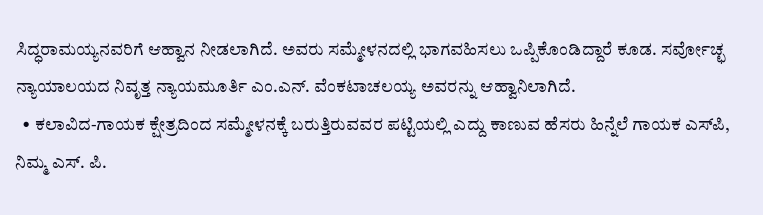ಸಿದ್ಧರಾಮಯ್ಯನವರಿಗೆ ಆಹ್ವಾನ ನೀಡಲಾಗಿದೆ. ಅವರು ಸಮ್ಮೇಳನದಲ್ಲಿ ಭಾಗವಹಿಸಲು ಒಪ್ಪಿಕೊಂಡಿದ್ದಾರೆ ಕೂಡ. ಸರ್ವೋಚ್ಛ ನ್ಯಾಯಾಲಯದ ನಿವೃತ್ತ ನ್ಯಾಯಮೂರ್ತಿ ಎಂ.ಎನ್‌. ವೆಂಕಟಾಚಲಯ್ಯ ಅವರನ್ನು ಆಹ್ವಾನಿಲಾಗಿದೆ.
  • ಕಲಾವಿದ-ಗಾಯಕ ಕ್ಷೇತ್ರದಿಂದ ಸಮ್ಮೇಳನಕ್ಕೆ ಬರುತ್ತಿರುವವರ ಪಟ್ಟಿಯಲ್ಲಿ ಎದ್ದು ಕಾಣುವ ಹೆಸರು ಹಿನ್ನೆಲೆ ಗಾಯಕ ಎಸ್‌ಪಿ, ನಿಮ್ಮ ಎಸ್‌. ಪಿ.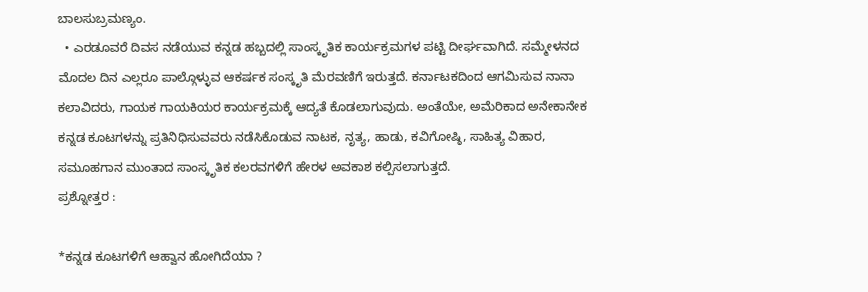ಬಾಲಸುಬ್ರಮಣ್ಯಂ.
  • ಎರಡೂವರೆ ದಿವಸ ನಡೆಯುವ ಕನ್ನಡ ಹಬ್ಬದಲ್ಲಿ ಸಾಂಸ್ಕೃತಿಕ ಕಾರ್ಯಕ್ರಮಗಳ ಪಟ್ಟಿ ದೀರ್ಘವಾಗಿದೆ. ಸಮ್ಮೇಳನದ ಮೊದಲ ದಿನ ಎಲ್ಲರೂ ಪಾಲ್ಗೊಳ್ಳುವ ಆಕರ್ಷಕ ಸಂಸ್ಕೃತಿ ಮೆರವಣಿಗೆ ಇರುತ್ತದೆ. ಕರ್ನಾಟಕದಿಂದ ಆಗಮಿಸುವ ನಾನಾ ಕಲಾವಿದರು, ಗಾಯಕ ಗಾಯಕಿಯರ ಕಾರ್ಯಕ್ರಮಕ್ಕೆ ಆದ್ಯತೆ ಕೊಡಲಾಗುವುದು. ಅಂತೆಯೇ, ಅಮೆರಿಕಾದ ಅನೇಕಾನೇಕ ಕನ್ನಡ ಕೂಟಗಳನ್ನು ಪ್ರತಿನಿಧಿಸುವವರು ನಡೆಸಿಕೊಡುವ ನಾಟಕ, ನೃತ್ಯ, ಹಾಡು, ಕವಿಗೋಷ್ಠಿ, ಸಾಹಿತ್ಯ ವಿಹಾರ, ಸಮೂಹಗಾನ ಮುಂತಾದ ಸಾಂಸ್ಕೃತಿಕ ಕಲರವಗಳಿಗೆ ಹೇರಳ ಅವಕಾಶ ಕಲ್ಪಿಸಲಾಗುತ್ತದೆ.
ಪ್ರಶ್ನೋತ್ತರ :

*ಕನ್ನಡ ಕೂಟಗಳಿಗೆ ಆಹ್ವಾನ ಹೋಗಿದೆಯಾ ?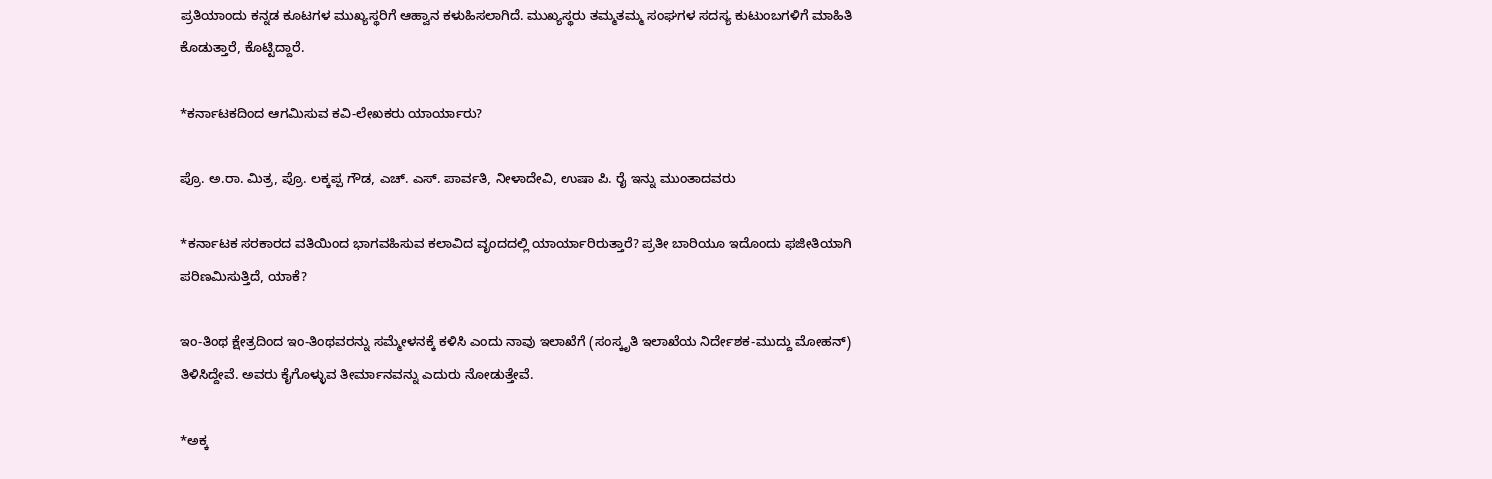ಪ್ರತಿಯಾಂದು ಕನ್ನಡ ಕೂಟಗಳ ಮುಖ್ಯಸ್ಥರಿಗೆ ಆಹ್ವಾನ ಕಳುಹಿಸಲಾಗಿದೆ. ಮುಖ್ಯಸ್ಥರು ತಮ್ಮತಮ್ಮ ಸಂಘಗಳ ಸದಸ್ಯ ಕುಟುಂಬಗಳಿಗೆ ಮಾಹಿತಿ ಕೊಡುತ್ತಾರೆ, ಕೊಟ್ಟಿದ್ದಾರೆ.

*ಕರ್ನಾಟಕದಿಂದ ಆಗಮಿಸುವ ಕವಿ-ಲೇಖಕರು ಯಾರ್ಯಾರು?

ಪ್ರೊ. ಅ.ರಾ. ಮಿತ್ರ, ಪ್ರೊ. ಲಕ್ಕಪ್ಪ ಗೌಡ, ಎಚ್‌. ಎಸ್‌. ಪಾರ್ವತಿ, ನೀಳಾದೇವಿ, ಉಷಾ ಪಿ. ರೈ ಇನ್ನು ಮುಂತಾದವರು

*ಕರ್ನಾಟಕ ಸರಕಾರದ ವತಿಯಿಂದ ಭಾಗವಹಿಸುವ ಕಲಾವಿದ ವೃಂದದಲ್ಲಿ ಯಾರ್ಯಾರಿರುತ್ತಾರೆ? ಪ್ರತೀ ಬಾರಿಯೂ ಇದೊಂದು ಫಜೀತಿಯಾಗಿ ಪರಿಣಮಿಸುತ್ತಿದೆ, ಯಾಕೆ?

ಇಂ-ತಿಂಥ ಕ್ಷೇತ್ರದಿಂದ ಇಂ-ತಿಂಥವರನ್ನು ಸಮ್ಮೇಳನಕ್ಕೆ ಕಳಿಸಿ ಎಂದು ನಾವು ಇಲಾಖೆಗೆ (ಸಂಸ್ಕೃತಿ ಇಲಾಖೆಯ ನಿರ್ದೇಶಕ-ಮುದ್ದು ಮೋಹನ್‌) ತಿಳಿಸಿದ್ದೇವೆ. ಅವರು ಕೈಗೊಳ್ಳುವ ತೀರ್ಮಾನವನ್ನು ಎದುರು ನೋಡುತ್ತೇವೆ.

*ಅಕ್ಕ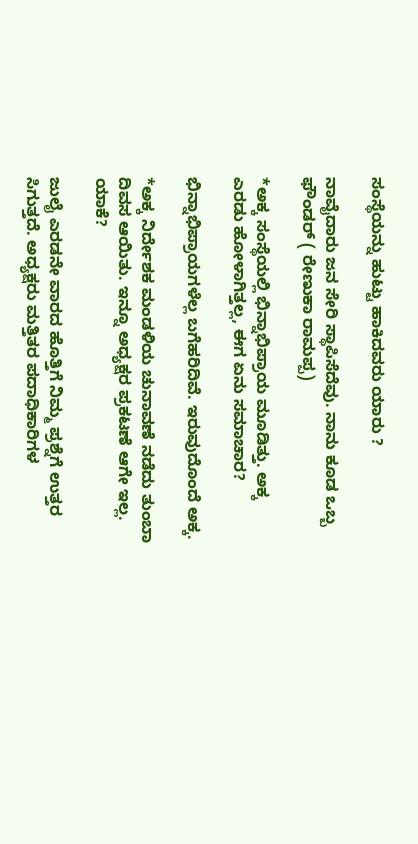ಸಂಸ್ಥೆಯನ್ನು ಹುಟ್ಟು ಹಾಕಿದವರು ಯಾರು ?

ನಾವೈದಾರು ಜನ ಸೇರಿ ಸ್ಥಾಪಿಸೆದೆವು. ನಾನು ಕೂಡ ಒಬ್ಬ ಫೌಂಡರ್‌ ( ರೇಣುಕಾ ರಾಮಪ್ಪ)

*ಅಕ್ಕ ಸಂಸ್ಥೆಯಲ್ಲಿ ಭಿನ್ನಾಭಿಪ್ರಾಯ ಮೂಡಿತ್ತು. ಅಕ್ಕ ಎರಡು ಹೋಳಾಗಿತ್ತಲ್ಲ, ಈಗ ಏನು ಸಮಾಚಾರ?

ಭಿನ್ನಾಭಿಪ್ರಾಯಗಳೆಲ್ಲ ಬಗೆಹರಿದಿವೆ. ಇರುವುದೊಂದೆ ಅಕ್ಕ.

*ಅಕ್ಕ ನಿರ್ದೇಶಕ ಮಂಡಳಿಯ ಚುನಾವಣೆ ನಡೆದು ತುಂಬಾ ದಿವಸ ಆಯಿತು. ಇನ್ನೂ ಅಧ್ಯಕ್ಷರ ಪ್ರಕಟಣೆ ಆಗೇ ಇಲ್ಲ. ಯಾಕೆ?

ಜುಲೈ ಎರಡನೇ ವಾರದ ಹೊತ್ತಿಗೆ ನಿಮ್ಮ ಪ್ರಶ್ನೆಗೆ ಉತ್ತರ ಸಿಗುತ್ತದೆ. ಅಧ್ಯಕ್ಷರು ಮತ್ತಿತರ ಪದಾಧಿಕಾರಿಗಳ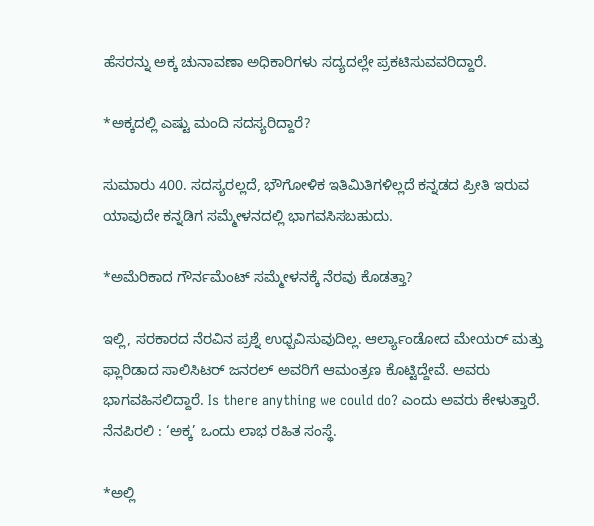ಹೆಸರನ್ನು ಅಕ್ಕ ಚುನಾವಣಾ ಅಧಿಕಾರಿಗಳು ಸದ್ಯದಲ್ಲೇ ಪ್ರಕಟಿಸುವವರಿದ್ದಾರೆ.

*ಅಕ್ಕದಲ್ಲಿ ಎಷ್ಟು ಮಂದಿ ಸದಸ್ಯರಿದ್ದಾರೆ?

ಸುಮಾರು 400. ಸದಸ್ಯರಲ್ಲದೆ, ಭೌಗೋಳಿಕ ಇತಿಮಿತಿಗಳಿಲ್ಲದೆ ಕನ್ನಡದ ಪ್ರೀತಿ ಇರುವ ಯಾವುದೇ ಕನ್ನಡಿಗ ಸಮ್ಮೇಳನದಲ್ಲಿ ಭಾಗವಸಿಸಬಹುದು.

*ಅಮೆರಿಕಾದ ಗೌರ್ನಮೆಂಟ್‌ ಸಮ್ಮೇಳನಕ್ಕೆ ನೆರವು ಕೊಡತ್ತಾ?

ಇಲ್ಲಿ, ಸರಕಾರದ ನೆರವಿನ ಪ್ರಶ್ನೆ ಉಧ್ಬವಿಸುವುದಿಲ್ಲ. ಆರ್ಲ್ಯಾಂಡೋದ ಮೇಯರ್‌ ಮತ್ತು ಫ್ಲಾರಿಡಾದ ಸಾಲಿಸಿಟರ್‌ ಜನರಲ್‌ ಅವರಿಗೆ ಆಮಂತ್ರಣ ಕೊಟ್ಟಿದ್ದೇವೆ. ಅವರು ಭಾಗವಹಿಸಲಿದ್ದಾರೆ. Is there anything we could do? ಎಂದು ಅವರು ಕೇಳುತ್ತಾರೆ. ನೆನಪಿರಲಿ : ‘ಅಕ್ಕ’ ಒಂದು ಲಾಭ ರಹಿತ ಸಂಸ್ಥೆ.

*ಅಲ್ಲಿ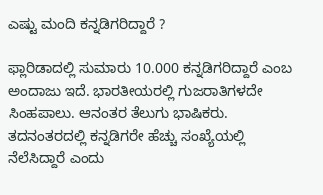ಎಷ್ಟು ಮಂದಿ ಕನ್ನಡಿಗರಿದ್ದಾರೆ ?

ಫ್ಲಾರಿಡಾದಲ್ಲಿ ಸುಮಾರು 10.000 ಕನ್ನಡಿಗರಿದ್ದಾರೆ ಎಂಬ ಅಂದಾಜು ಇದೆ. ಭಾರತೀಯರಲ್ಲಿ ಗುಜರಾತಿಗಳದೇ ಸಿಂಹಪಾಲು. ಆನಂತರ ತೆಲುಗು ಭಾಷಿಕರು. ತದನಂತರದಲ್ಲಿ ಕನ್ನಡಿಗರೇ ಹೆಚ್ಚು ಸಂಖ್ಯೆಯಲ್ಲಿ ನೆಲೆಸಿದ್ದಾರೆ ಎಂದು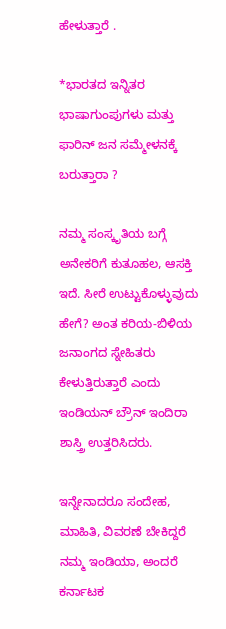ಹೇಳುತ್ತಾರೆ .

*ಭಾರತದ ಇನ್ನಿತರ ಭಾಷಾಗುಂಪುಗಳು ಮತ್ತು ಫಾರಿನ್‌ ಜನ ಸಮ್ಮೇಳನಕ್ಕೆ ಬರುತ್ತಾರಾ ?

ನಮ್ಮ ಸಂಸ್ಕೃತಿಯ ಬಗ್ಗೆ ಅನೇಕರಿಗೆ ಕುತೂಹಲ, ಆಸಕ್ತಿ ಇದೆ. ಸೀರೆ ಉಟ್ಟುಕೊಳ್ಳುವುದು ಹೇಗೆ? ಅಂತ ಕರಿಯ-ಬಿಳಿಯ ಜನಾಂಗದ ಸ್ನೇಹಿತರು ಕೇಳುತ್ತಿರುತ್ತಾರೆ ಎಂದು ಇಂಡಿಯನ್‌ ಬ್ರೌನ್‌ ಇಂದಿರಾ ಶಾಸ್ತ್ರಿ ಉತ್ತರಿಸಿದರು.

ಇನ್ನೇನಾದರೂ ಸಂದೇಹ, ಮಾಹಿತಿ, ವಿವರಣೆ ಬೇಕಿದ್ದರೆ ನಮ್ಮ ಇಂಡಿಯಾ, ಅಂದರೆ ಕರ್ನಾಟಕ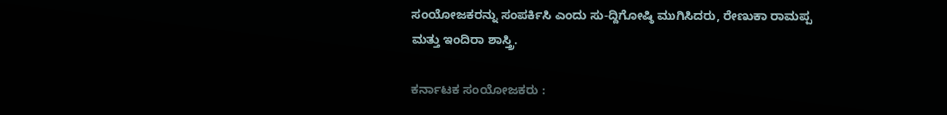ಸಂಯೋಜಕರನ್ನು ಸಂಪರ್ಕಿಸಿ ಎಂದು ಸು-ದ್ದಿಗೋಷ್ಠಿ ಮುಗಿಸಿದರು, ರೇಣುಕಾ ರಾಮಪ್ಪ ಮತ್ತು ಇಂದಿರಾ ಶಾಸ್ತ್ರಿ.

ಕರ್ನಾಟಕ ಸಂಯೋಜಕರು :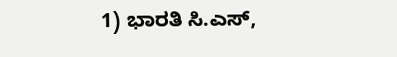1) ಭಾರತಿ ಸಿ.ಎಸ್‌,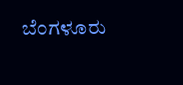ಬೆಂಗಳೂರು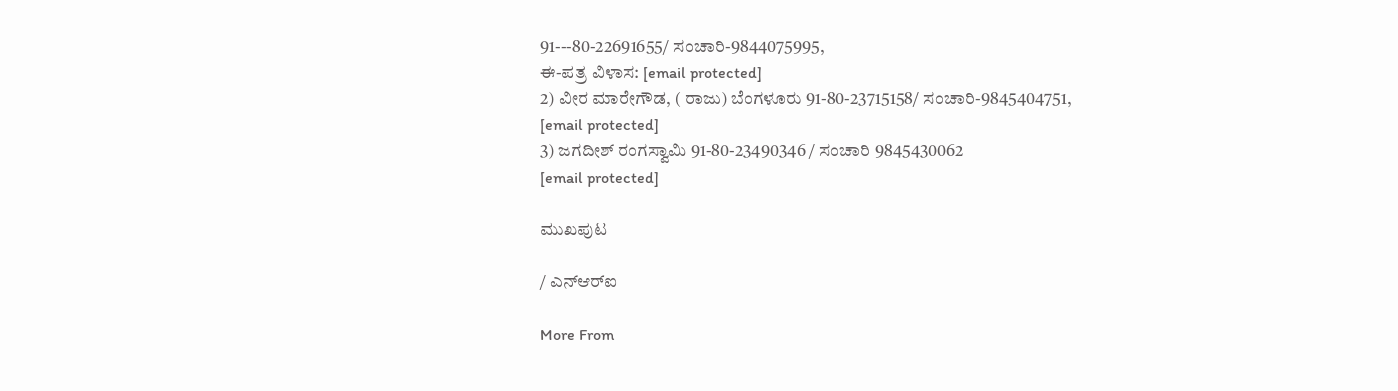91---80-22691655/ ಸಂಚಾರಿ-9844075995,
ಈ-ಪತ್ರ ವಿಳಾಸ: [email protected]
2) ವೀರ ಮಾರೇಗೌಡ, ( ರಾಜು) ಬೆಂಗಳೂರು 91-80-23715158/ ಸಂಚಾರಿ-9845404751,
[email protected]
3) ಜಗದೀಶ್‌ ರಂಗಸ್ವಾಮಿ 91-80-23490346 / ಸಂಚಾರಿ 9845430062
[email protected]

ಮುಖಪುಟ

/ ಎನ್‌ಆರ್‌ಐ

More From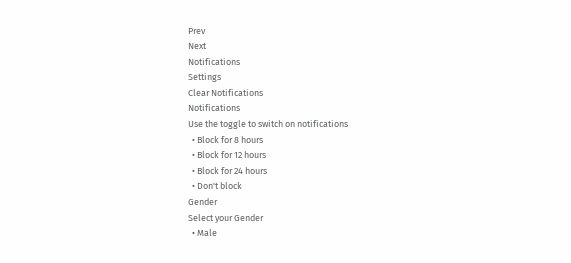Prev
Next
Notifications
Settings
Clear Notifications
Notifications
Use the toggle to switch on notifications
  • Block for 8 hours
  • Block for 12 hours
  • Block for 24 hours
  • Don't block
Gender
Select your Gender
  • Male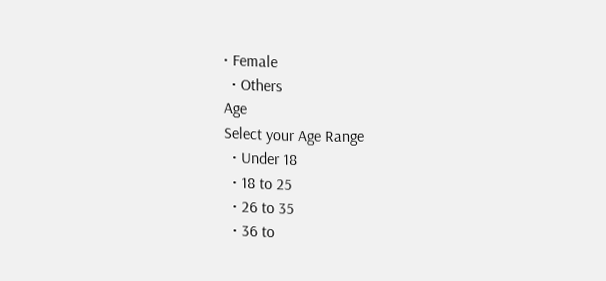• Female
  • Others
Age
Select your Age Range
  • Under 18
  • 18 to 25
  • 26 to 35
  • 36 to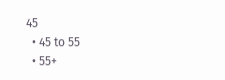45
  • 45 to 55
  • 55+